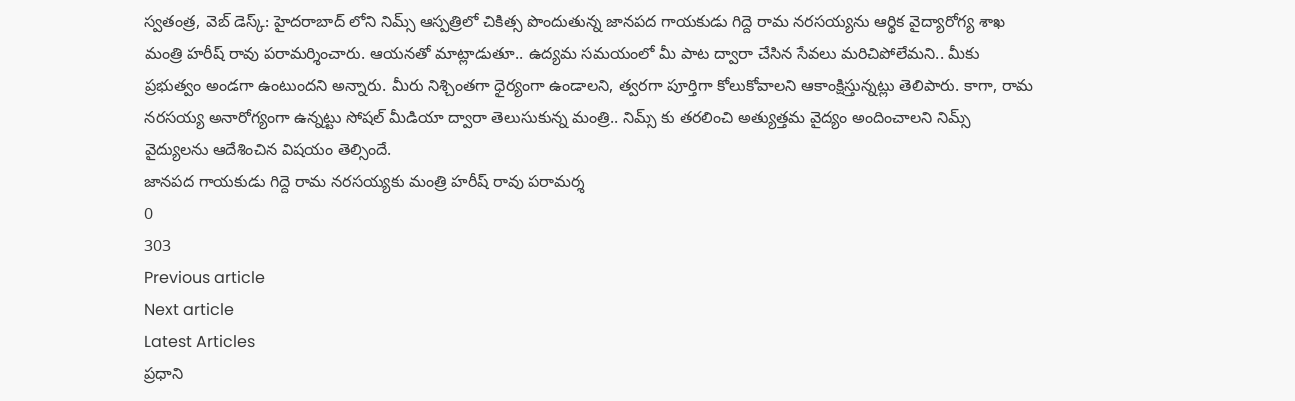స్వతంత్ర, వెబ్ డెస్క్: హైదరాబాద్ లోని నిమ్స్ ఆస్పత్రిలో చికిత్స పొందుతున్న జానపద గాయకుడు గిద్దె రామ నరసయ్యను ఆర్థిక వైద్యారోగ్య శాఖ మంత్రి హరీష్ రావు పరామర్శించారు. ఆయనతో మాట్లాడుతూ.. ఉద్యమ సమయంలో మీ పాట ద్వారా చేసిన సేవలు మరిచిపోలేమని.. మీకు ప్రభుత్వం అండగా ఉంటుందని అన్నారు. మీరు నిశ్చింతగా ధైర్యంగా ఉండాలని, త్వరగా పూర్తిగా కోలుకోవాలని ఆకాంక్షిస్తున్నట్లు తెలిపారు. కాగా, రామ నరసయ్య అనారోగ్యంగా ఉన్నట్టు సోషల్ మీడియా ద్వారా తెలుసుకున్న మంత్రి.. నిమ్స్ కు తరలించి అత్యుత్తమ వైద్యం అందించాలని నిమ్స్ వైద్యులను ఆదేశించిన విషయం తెల్సిందే.
జానపద గాయకుడు గిద్దె రామ నరసయ్యకు మంత్రి హరీష్ రావు పరామర్శ
0
303
Previous article
Next article
Latest Articles
ప్రధాని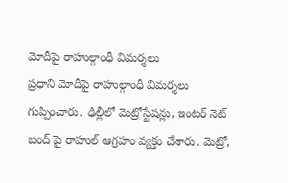మోదీపై రాహుల్గాంధీ విమర్శలు
ప్రధాని మోదీపై రాహుల్గాంధీ విమర్శలు గుప్పించారు. ఢిల్లీలో మెట్రోస్టేషన్లు, ఇంటర్ నెట్ బంద్ పై రాహుల్ ఆగ్రహం వ్యక్తం చేశారు. మెట్రో,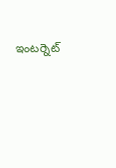ఇంటర్నెట్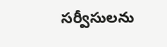సర్వీసులను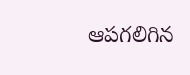ఆపగలిగిన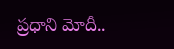ప్రధాని మోదీ..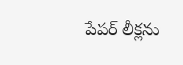పేపర్ లీక్లను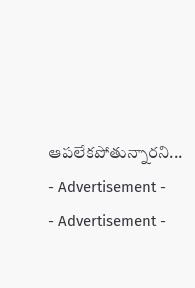ఆపలేకపోతున్నారని...
- Advertisement -
- Advertisement -